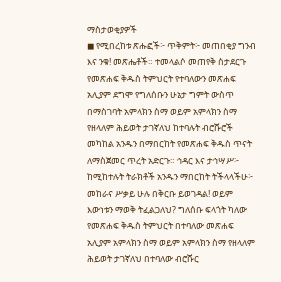ማስታወቂያዎች
◼ የሚበረከቱ ጽሑፎች፦ ጥቅምት፦ መጠበቂያ ግንብ እና ንቁ! መጽሔቶች። ተመላልሶ መጠየቅ ስታደርጉ የመጽሐፍ ቅዱስ ትምህርት የተባለውን መጽሐፍ አሊያም ደግሞ የግለሰቡን ሁኔታ ግምት ውስጥ በማስገባት አምላክን ስማ ወይም አምላክን ስማ የዘላለም ሕይወት ታገኛለህ ከተባሉት ብሮሹሮች መካከል አንዱን በማበርከት የመጽሐፍ ቅዱስ ጥናት ለማስጀመር ጥረት አድርጉ። ኅዳር እና ታኅሣሥ፦ ከሚከተሉት ትራክቶች አንዱን ማበርከት ትችላላችሁ፦ መከራና ሥቃይ ሁሉ በቅርቡ ይወገዳል! ወይም እውነቱን ማወቅ ትፈልጋለህ? ግለሰቡ ፍላጎት ካለው የመጽሐፍ ቅዱስ ትምህርት በተባለው መጽሐፍ አሊያም አምላክን ስማ ወይም አምላክን ስማ የዘላለም ሕይወት ታገኛለህ በተባለው ብሮሹር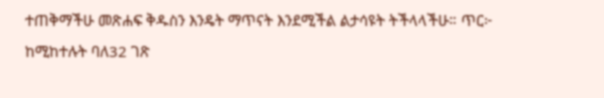ተጠቅማችሁ መጽሐፍ ቅዱስን እንዴት ማጥናት እንደሚችል ልታሳዩት ትችላላችሁ። ጥር፦ ከሚከተሉት ባለ32 ገጽ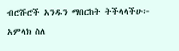ብሮሹሮች አንዱን ማበርከት ትችላላችሁ፦ አምላክ ስለ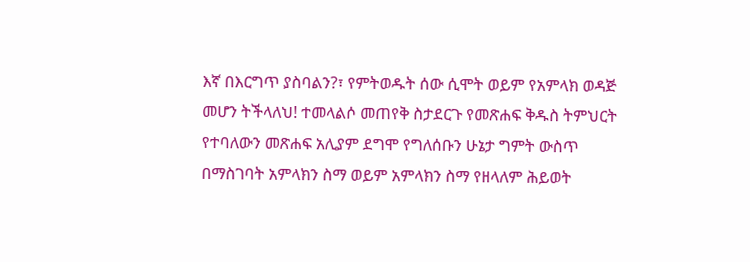እኛ በእርግጥ ያስባልን?፣ የምትወዱት ሰው ሲሞት ወይም የአምላክ ወዳጅ መሆን ትችላለህ! ተመላልሶ መጠየቅ ስታደርጉ የመጽሐፍ ቅዱስ ትምህርት የተባለውን መጽሐፍ አሊያም ደግሞ የግለሰቡን ሁኔታ ግምት ውስጥ በማስገባት አምላክን ስማ ወይም አምላክን ስማ የዘላለም ሕይወት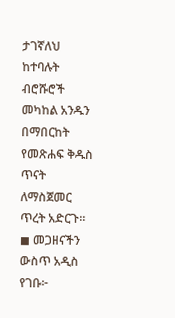ታገኛለህ ከተባሉት ብሮሹሮች መካከል አንዱን በማበርከት የመጽሐፍ ቅዱስ ጥናት ለማስጀመር ጥረት አድርጉ።
◼ መጋዘናችን ውስጥ አዲስ የገቡ፦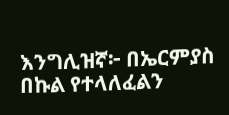እንግሊዝኛ፦ በኤርምያስ በኩል የተላለፈልን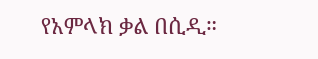የአምላክ ቃል በሲዲ።